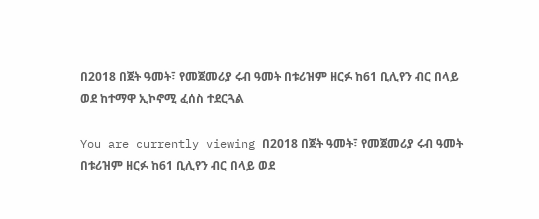በ2018 በጀት ዓመት፣ የመጀመሪያ ሩብ ዓመት በቱሪዝም ዘርፉ ከ61 ቢሊየን ብር በላይ ወደ ከተማዋ ኢኮኖሚ ፈሰስ ተደርጓል

You are currently viewing በ2018 በጀት ዓመት፣ የመጀመሪያ ሩብ ዓመት በቱሪዝም ዘርፉ ከ61 ቢሊየን ብር በላይ ወደ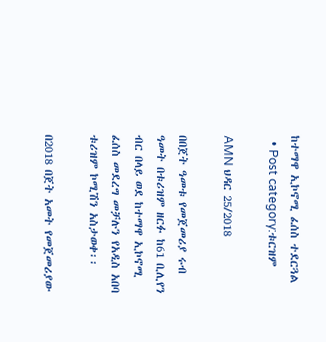ከተማዋ ኢኮኖሚ ፈሰስ ተደርጓል
  • Post category:ቱርዝም

AMN ህዳር 25/2018

በበጀት ዓመቱ የመጀመሪያ ሩብ ዓመት በቱሪዝም ዘርፉ ከ61 ቢሊየን ብር በላይ ወደ ከተማዋ ኢኮኖሚ ፈሰስ መደረግ መቻሉን የአዲስ አበባ ቱሪዝም ኮሚሽን አስታወቀ፡፡

በ2018 በጀት አመት የመጀመሪያው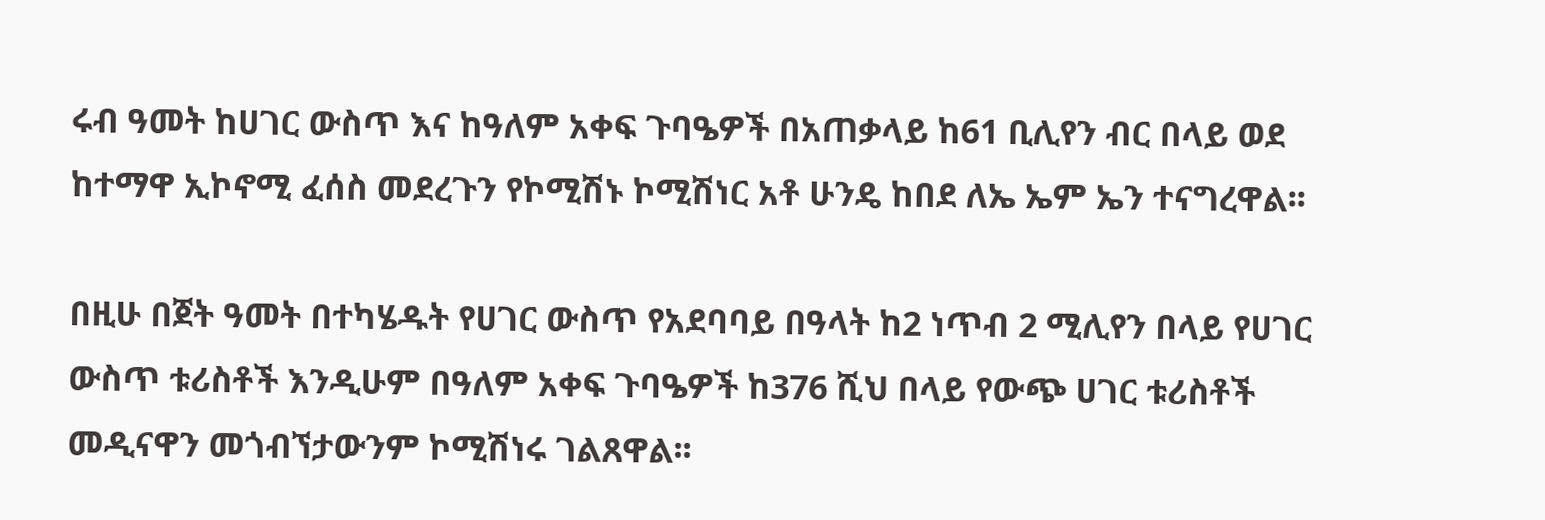ሩብ ዓመት ከሀገር ውስጥ እና ከዓለም አቀፍ ጉባዔዎች በአጠቃላይ ከ61 ቢሊየን ብር በላይ ወደ ከተማዋ ኢኮኖሚ ፈሰስ መደረጉን የኮሚሽኑ ኮሚሽነር አቶ ሁንዴ ከበደ ለኤ ኤም ኤን ተናግረዋል፡፡

በዚሁ በጀት ዓመት በተካሄዱት የሀገር ውስጥ የአደባባይ በዓላት ከ2 ነጥብ 2 ሚሊየን በላይ የሀገር ውስጥ ቱሪስቶች እንዲሁም በዓለም አቀፍ ጉባዔዎች ከ376 ሺህ በላይ የውጭ ሀገር ቱሪስቶች መዲናዋን መጎብኘታውንም ኮሚሽነሩ ገልጸዋል፡፡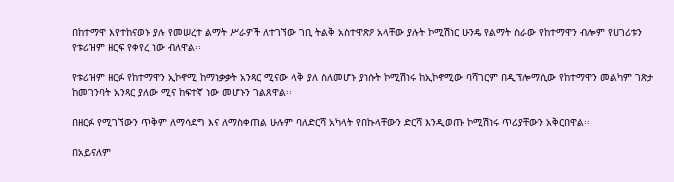በከተማዋ እየተከናወኑ ያሉ የመሠረተ ልማት ሥራዎች ለተገኘው ገቢ ትልቅ አስተዋጽዖ አላቸው ያሉት ኮሚሽነር ሁንዴ የልማት ስራው የከተማዋን ብሎም የሀገሪቱን የቱሪዝም ዘርፍ የቀየረ ነው ብለዋል፡፡

የቱሪዝም ዘርፉ የከተማዋን ኢኮኖሚ ከማነቃቃት አንጻር ሚናው ላቅ ያለ ስለመሆኑ ያነሱት ኮሚሽነሩ ከኢኮኖሚው ባሻገርም በዲፕሎማሲው የከተማዋን መልካም ገጽታ ከመገንባት አንጻር ያለው ሚና ከፍተኛ ነው መሆኑን ገልጸዋል፡፡

በዘርፉ የሚገኘውን ጥቅም ለማሳደግ እና ለማስቀጠል ሁሉም ባለድርሻ አካላት የበኩላቸውን ድርሻ እንዲወጡ ኮሚሽነሩ ጥሪያቸውን አቅርበዋል፡፡

በአይናለም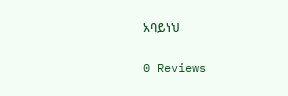አባይነህ

0 Reviews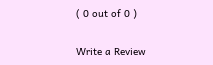( 0 out of 0 )

Write a Review